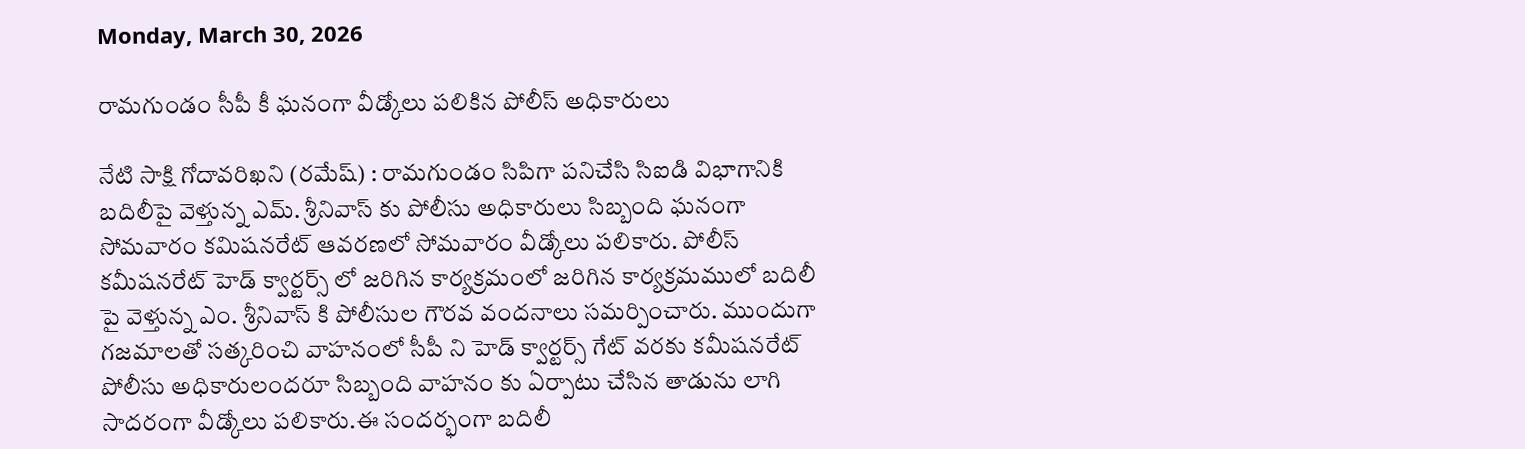Monday, March 30, 2026

రామగుండం సీపీ కీ ఘనంగా వీడ్కోలు పలికిన పోలీస్ అధికారులు

నేటి సాక్షి గోదావరిఖని (రమేష్) : రామగుండం సిపిగా పనిచేసి సిఐడి విభాగానికి బదిలీపై వెళ్తున్న ఎమ్. శ్రీనివాస్ కు పోలీసు అధికారులు సిబ్బంది ఘనంగా సోమవారం కమిషనరేట్ ఆవరణలో సోమవారం వీడ్కోలు పలికారు. పోలీస్ కమీషనరేట్ హెడ్ క్వార్టర్స్ లో జరిగిన కార్యక్రమంలో జరిగిన కార్యక్రమములో బదిలీ పై వెళ్తున్న ఎం. శ్రీనివాస్ కి పోలీసుల గౌరవ వందనాలు సమర్పించారు. ముందుగా గజమాలతో సత్కరించి వాహనంలో సీపీ ని హెడ్ క్వార్టర్స్ గేట్ వరకు కమీషనరేట్ పోలీసు అధికారులందరూ సిబ్బంది వాహనం కు ఏర్పాటు చేసిన తాడును లాగి సాదరంగా వీడ్కోలు పలికారు.ఈ సందర్భంగా బదిలీ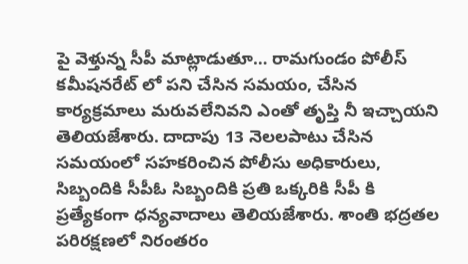పై వెళ్తున్న సీపీ మాట్లాడుతూ… రామగుండం పోలీస్ కమీషనరేట్ లో పని చేసిన సమయం, చేసిన కార్యక్రమాలు మరువలేనివని ఎంతో తృప్తి నీ ఇచ్చాయని తెలియజేశారు. దాదాపు 13 నెలలపాటు చేసిన సమయంలో సహకరించిన పోలీసు అధికారులు, సిబ్బందికి సీపీఓ సిబ్బందికి ప్రతి ఒక్కరికి సీపీ కి ప్రత్యేకంగా ధన్యవాదాలు తెలియజేశారు. శాంతి భద్రతల పరిరక్షణలో నిరంతరం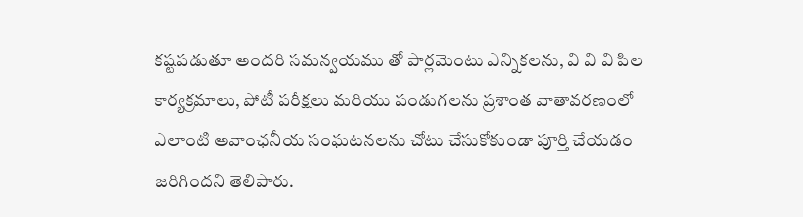కష్టపడుతూ అందరి సమన్వయము తో పార్లమెంటు ఎన్నికలను, వి వి వి పిల కార్యక్రమాలు, పోటీ పరీక్షలు మరియు పండుగలను ప్రశాంత వాతావరణంలో ఎలాంటి అవాంఛనీయ సంఘటనలను చోటు చేసుకోకుండా పూర్తి చేయడం జరిగిందని తెలిపారు.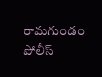రామగుండం పోలీస్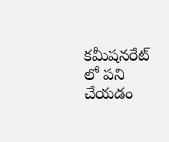కమీషనరేట్ లో పని చేయడం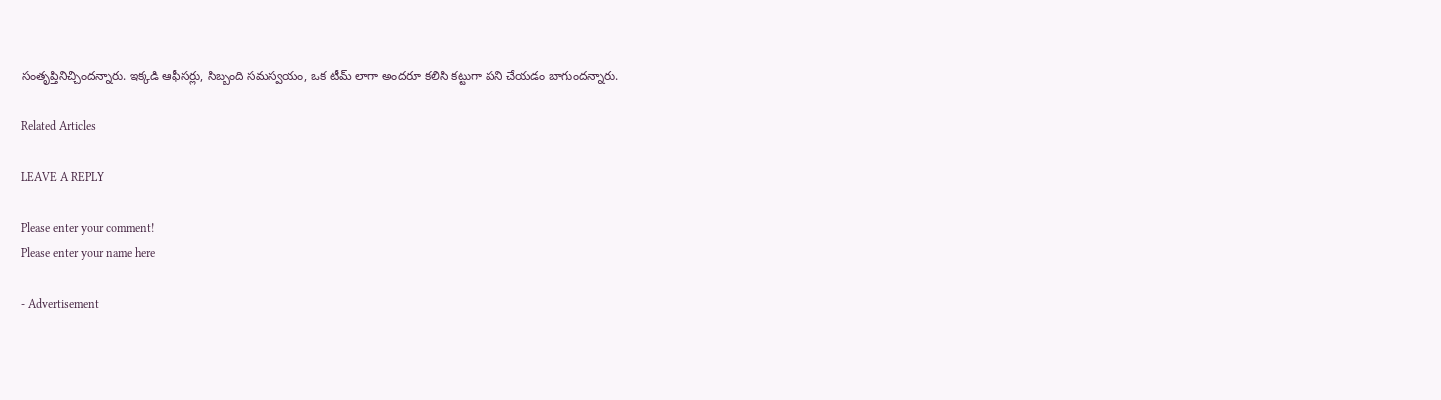సంతృప్తినిచ్చిందన్నారు. ఇక్కడి ఆఫీసర్లు, సిబ్బంది సమస్వయం, ఒక టీమ్ లాగా అందరూ కలిసి కట్టుగా పని చేయడం బాగుందన్నారు.

Related Articles

LEAVE A REPLY

Please enter your comment!
Please enter your name here

- Advertisement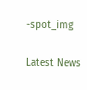-spot_img

Latest News